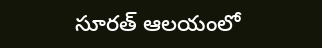సూరత్ ఆలయంలో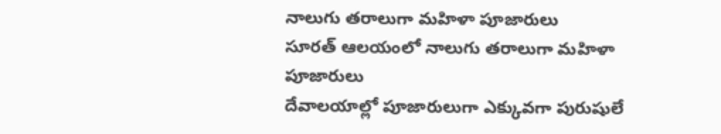నాలుగు తరాలుగా మహిళా పూజారులు
సూరత్ ఆలయంలో నాలుగు తరాలుగా మహిళా పూజారులు
దేవాలయాల్లో పూజారులుగా ఎక్కువగా పురుషులే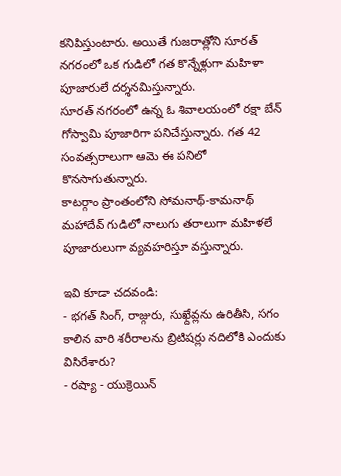కనిపిస్తుంటారు. అయితే గుజరాత్లోని సూరత్ నగరంలో ఒక గుడిలో గత కొన్నేళ్లుగా మహిళా పూజారులే దర్శనమిస్తున్నారు.
సూరత్ నగరంలో ఉన్న ఓ శివాలయంలో రక్షా బేన్ గోస్వామి పూజారిగా పనిచేస్తున్నారు. గత 42 సంవత్సరాలుగా ఆమె ఈ పనిలో కొనసాగుతున్నారు.
కాటర్గాం ప్రాంతంలోని సోమనాథ్-కామనాథ్ మహాదేవ్ గుడిలో నాలుగు తరాలుగా మహిళలే పూజారులుగా వ్యవహరిస్తూ వస్తున్నారు.

ఇవి కూడా చదవండి:
- భగత్ సింగ్, రాజ్గురు, సుఖ్దేవ్లను ఉరితీసి, సగం కాలిన వారి శరీరాలను బ్రిటిషర్లు నదిలోకి ఎందుకు విసిరేశారు?
- రష్యా - యుక్రెయిన్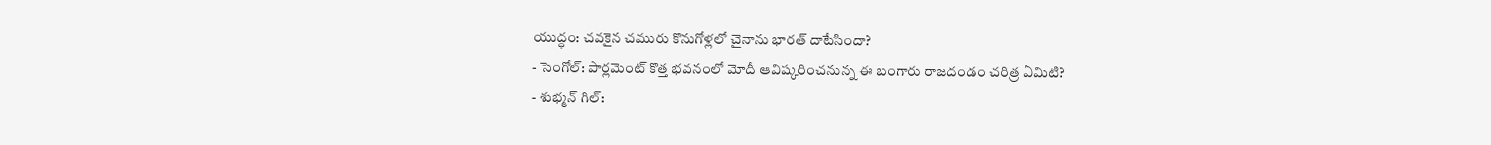యుద్ధం: చవకైన చమురు కొనుగోళ్లలో చైనాను భారత్ దాటేసిందా?
- సెంగోల్: పార్లమెంట్ కొత్త భవనంలో మోదీ ఆవిష్కరించనున్న ఈ బంగారు రాజదండం చరిత్ర ఏమిటి?
- శుభ్మన్ గిల్: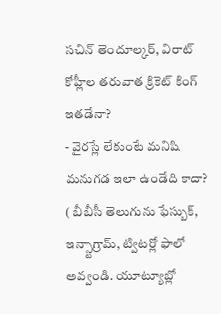సచిన్ తెందూల్కర్, విరాట్ కోహ్లీల తరువాత క్రికెట్ కింగ్ ఇతడేనా?
- వైరస్లే లేకుంటే మనిషి మనుగడ ఇలా ఉండేది కాదా?
( బీబీసీ తెలుగును ఫేస్బుక్, ఇన్స్టాగ్రామ్, ట్విటర్లో ఫాలో అవ్వండి. యూట్యూబ్లో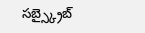సబ్స్క్రైబ్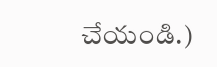చేయండి.)